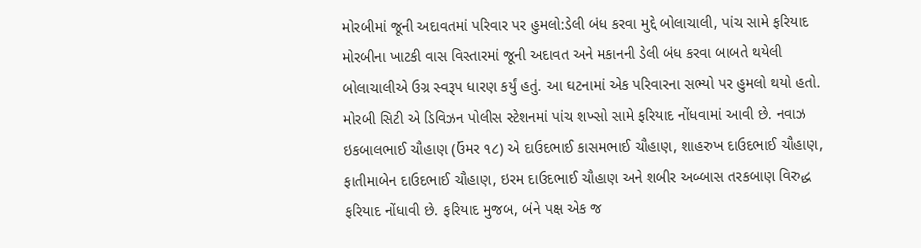મોરબીમાં જૂની અદાવતમાં પરિવાર પર હુમલો:ડેલી બંધ કરવા મુદ્દે બોલાચાલી, પાંચ સામે ફરિયાદ
મોરબીના ખાટકી વાસ વિસ્તારમાં જૂની અદાવત અને મકાનની ડેલી બંધ કરવા બાબતે થયેલી બોલાચાલીએ ઉગ્ર સ્વરૂપ ધારણ કર્યું હતું. આ ઘટનામાં એક પરિવારના સભ્યો પર હુમલો થયો હતો. મોરબી સિટી એ ડિવિઝન પોલીસ સ્ટેશનમાં પાંચ શખ્સો સામે ફરિયાદ નોંધવામાં આવી છે. નવાઝ ઇકબાલભાઈ ચૌહાણ (ઉંમર ૧૮) એ દાઉદભાઈ કાસમભાઈ ચૌહાણ, શાહરુખ દાઉદભાઈ ચૌહાણ, ફાતીમાબેન દાઉદભાઈ ચૌહાણ, ઇરમ દાઉદભાઈ ચૌહાણ અને શબીર અબ્બાસ તરકબાણ વિરુદ્ધ ફરિયાદ નોંધાવી છે. ફરિયાદ મુજબ, બંને પક્ષ એક જ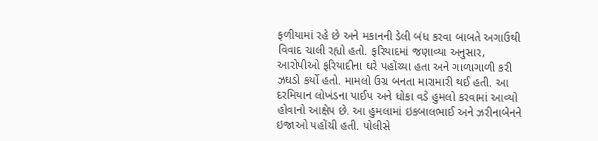ફળીયામાં રહે છે અને મકાનની ડેલી બંધ કરવા બાબતે અગાઉથી વિવાદ ચાલી રહ્યો હતો. ફરિયાદમાં જણાવ્યા અનુસાર, આરોપીઓ ફરિયાદીના ઘરે પહોંચ્યા હતા અને ગાળાગાળી કરી ઝઘડો કર્યો હતો. મામલો ઉગ્ર બનતા મારામારી થઈ હતી. આ દરમિયાન લોખંડના પાઈપ અને ધોકા વડે હુમલો કરવામાં આવ્યો હોવાનો આક્ષેપ છે. આ હુમલામાં ઇકબાલભાઈ અને ઝરીનાબેનને ઇજાઓ પહોંચી હતી. પોલીસે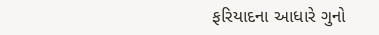ફરિયાદના આધારે ગુનો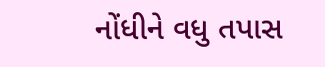નોંધીને વધુ તપાસ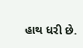હાથ ધરી છે.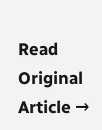Read Original Article →